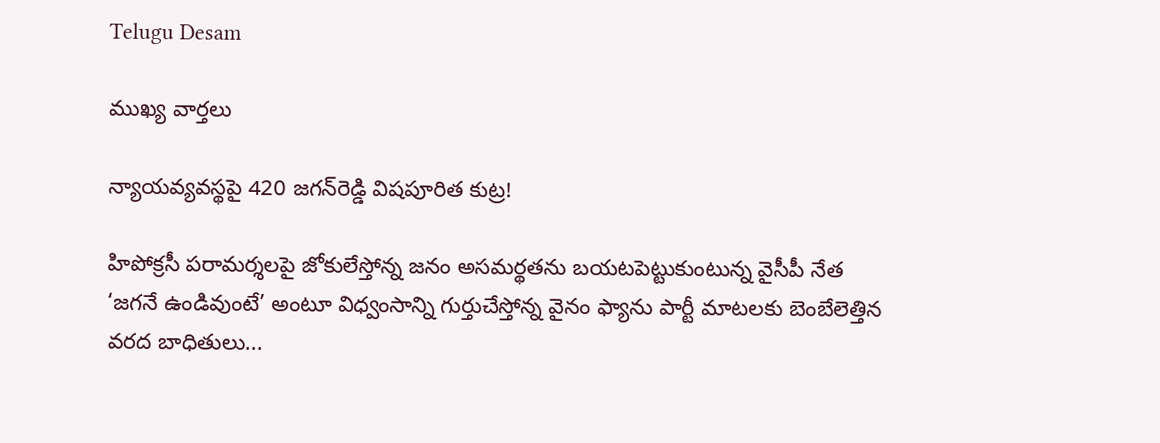Telugu Desam

ముఖ్య వార్తలు

న్యాయవ్యవస్థపై 420 జగన్‌రెడ్డి విషపూరిత కుట్ర!

హిపోక్రసీ పరామర్శలపై జోకులేస్తోన్న జనం అసమర్థతను బయటపెట్టుకుంటున్న వైసీపీ నేత ‘జగనే ఉండివుంటే’ అంటూ విధ్వంసాన్ని గుర్తుచేస్తోన్న వైనం ఫ్యాను పార్టీ మాటలకు బెంబేలెత్తిన వరద బాధితులు...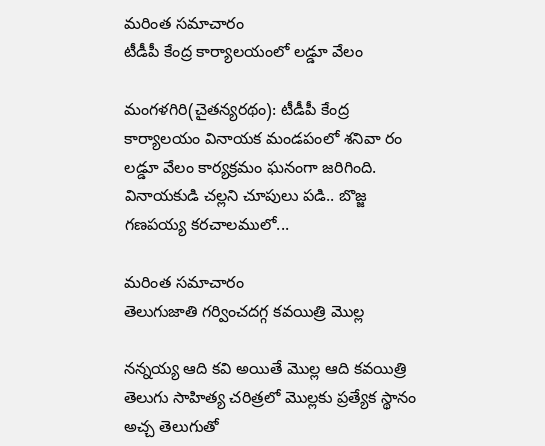మరింత సమాచారం
టీడీపీ కేంద్ర కార్యాలయంలో లడ్డూ వేలం

మంగళగిరి(చైతన్యరథం): టీడీపీ కేంద్ర కార్యాలయం వినాయక మండపంలో శనివా రం లడ్డూ వేలం కార్యక్రమం ఘనంగా జరిగింది. వినాయకుడి చల్లని చూపులు పడి.. బొజ్జ గణపయ్య కరచాలములో...

మరింత సమాచారం
తెలుగుజాతి గర్వించదగ్గ కవయిత్రి మొల్ల

నన్నయ్య ఆది కవి అయితే మొల్ల ఆది కవయిత్రి తెలుగు సాహిత్య చరిత్రలో మొల్లకు ప్రత్యేక స్థానం అచ్చ తెలుగుతో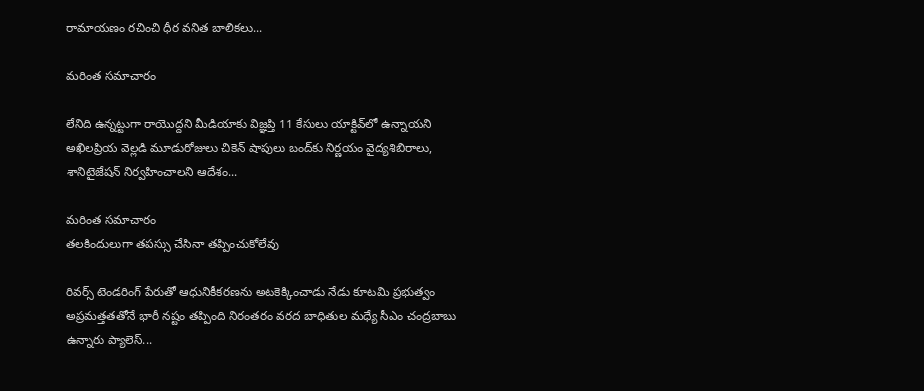రామాయణం రచించి ధీర వనిత బాలికలు...

మరింత సమాచారం

లేనిది ఉన్నట్టుగా రాయొద్దని మీడియాకు విజ్ఞప్తి 11 కేసులు యాక్టివ్‌లో ఉన్నాయని అఖిలప్రియ వెల్లడి మూడురోజులు చికెన్‌ షాపులు బంద్‌కు నిర్ణయం వైద్యశిబిరాలు, శానిటైజేషన్‌ నిర్వహించాలని ఆదేశం...

మరింత సమాచారం
తలకిందులుగా తపస్సు చేసినా తప్పించుకోలేవు

రివర్స్‌ టెండరింగ్‌ పేరుతో ఆధునికీకరణను అటకెక్కించాడు నేడు కూటమి ప్రభుత్వం అప్రమత్తతతోనే భారీ నష్టం తప్పింది నిరంతరం వరద బాధితుల మధ్యే సీఎం చంద్రబాబు ఉన్నారు ప్యాలెస్‌...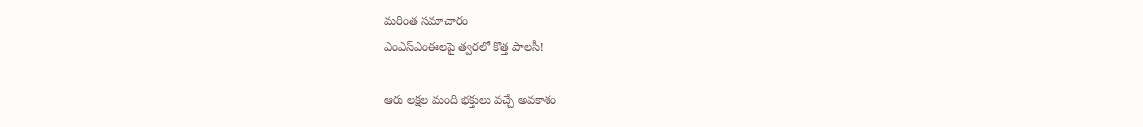మరింత సమాచారం
ఎంఎస్‌ఎంఈలపై త్వరలో కొత్త పాలసీ!

ఆరు లక్షల మంది భక్తులు వచ్చే అవకాశం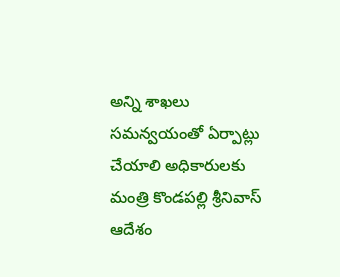అన్ని శాఖలు సమన్వయంతో ఏర్పాట్లు చేయాలి అధికారులకు మంత్రి కొండపల్లి శ్రీనివాస్‌ ఆదేశం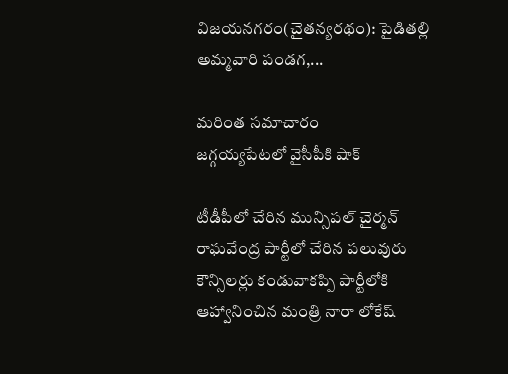విజయనగరం(చైతన్యరథం): పైడితల్లి అమ్మవారి పండగ,...

మరింత సమాచారం
జగ్గయ్యపేటలో వైసీపీకి షాక్‌

టీడీపీలో చేరిన మున్సిపల్‌ చైర్మన్‌ రాఘవేంద్ర పార్టీలో చేరిన పలువురు కౌన్సిలర్లు కండువాకప్పి పార్టీలోకి ఆహ్వానించిన మంత్రి నారా లోకేష్‌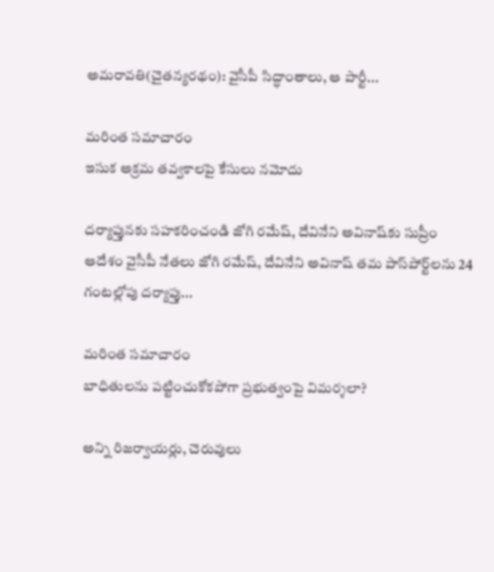అమరావతి(చైతన్యరథం): వైసీపీ సిద్ధాంతాలు, ఆ పార్టీ...

మరింత సమాచారం
ఇసుక అక్రమ తవ్వకాలపై కేసులు నమోదు

దర్యాప్తునకు సహకరించండి జోగి రమేష్‌, దేవినేని అవినాష్‌కు సుప్రీం ఆదేశం వైసీపీ నేతలు జోగి రమేష్‌, దేవినేని అవినాష్‌ తమ పాస్‌పోర్ట్‌లను 24 గంటల్లోపు దర్యాప్తు...

మరింత సమాచారం
బాధితులను పట్టించుకోకపోగా ప్రభుత్వంపై విమర్శలా?

అన్ని రిజర్వాయర్లు, చెరువులు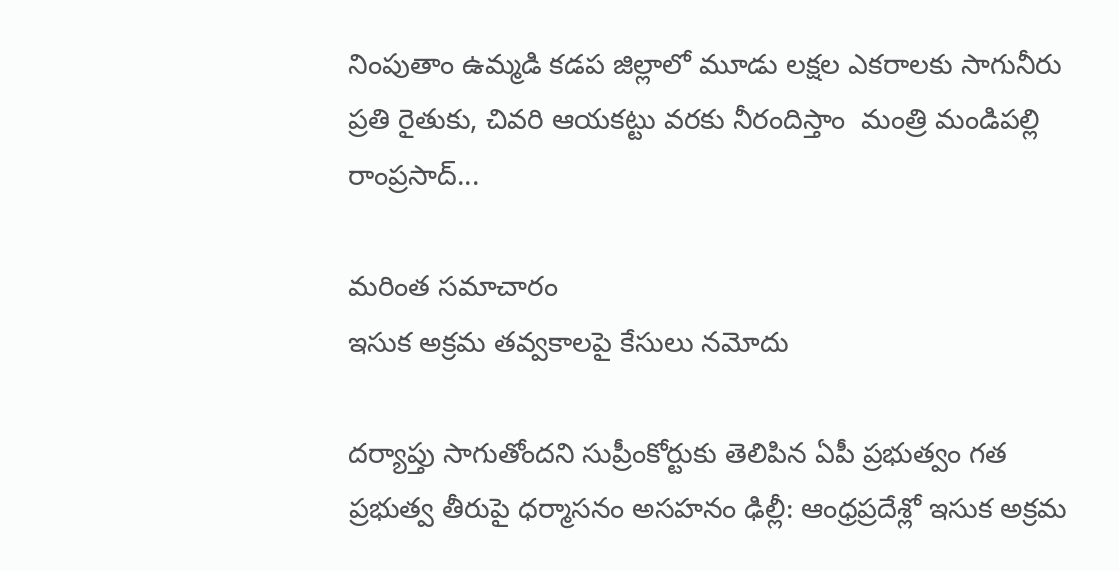నింపుతాం ఉమ్మడి కడప జిల్లాలో మూడు లక్షల ఎకరాలకు సాగునీరు ప్రతి రైతుకు, చివరి ఆయకట్టు వరకు నీరందిస్తాం  మంత్రి మండిపల్లి రాంప్రసాద్‌...

మరింత సమాచారం
ఇసుక అక్రమ తవ్వకాలపై కేసులు నమోదు

దర్యాప్తు సాగుతోందని సుప్రీంకోర్టుకు తెలిపిన ఏపీ ప్రభుత్వం గత ప్రభుత్వ తీరుపై ధర్మాసనం అసహనం ఢిల్లీ: ఆంధ్రప్రదేశ్లో ఇసుక అక్రమ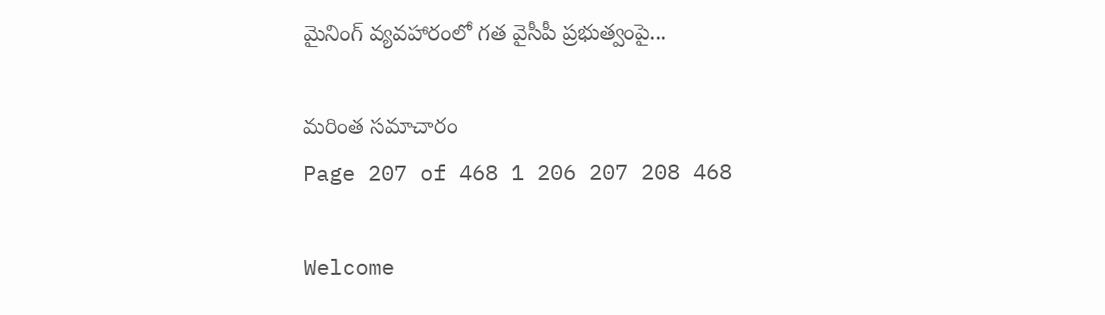మైనింగ్‌ వ్యవహారంలో గత వైసీపీ ప్రభుత్వంపై...

మరింత సమాచారం
Page 207 of 468 1 206 207 208 468

Welcome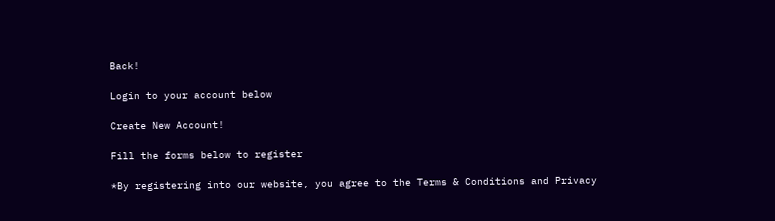Back!

Login to your account below

Create New Account!

Fill the forms below to register

*By registering into our website, you agree to the Terms & Conditions and Privacy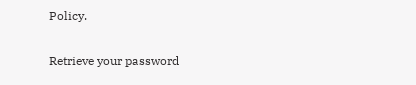Policy.

Retrieve your password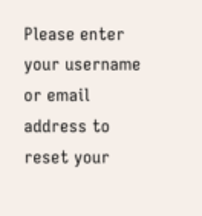Please enter your username or email address to reset your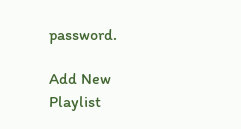password.

Add New Playlist